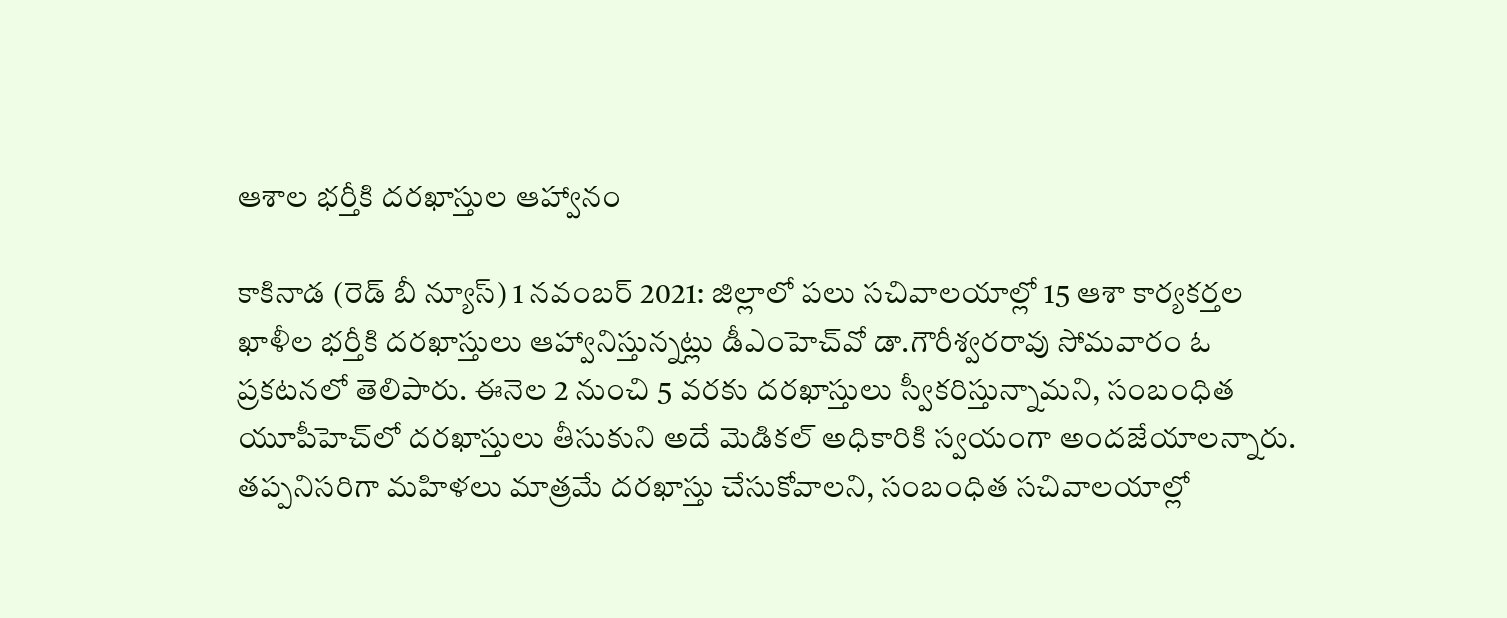ఆశాల భర్తీకి దరఖాస్తుల ఆహ్వానం

కాకినాడ (రెడ్ బీ న్యూస్) 1 నవంబర్ 2021: జిల్లాలో పలు సచివాలయాల్లో 15 ఆశా కార్యకర్తల ఖాళీల భర్తీకి దరఖాస్తులు ఆహ్వానిస్తున్నట్లు డీఎంహెచ్‌వో డా.గౌరీశ్వరరావు సోమవారం ఓ ప్రకటనలో తెలిపారు. ఈనెల 2 నుంచి 5 వరకు దరఖాస్తులు స్వీకరిస్తున్నామని, సంబంధిత యూపీహెచ్‌లో దరఖాస్తులు తీసుకుని అదే మెడికల్‌ అధికారికి స్వయంగా అందజేయాలన్నారు. తప్పనిసరిగా మహిళలు మాత్రమే దరఖాస్తు చేసుకోవాలని, సంబంధిత సచివాలయాల్లో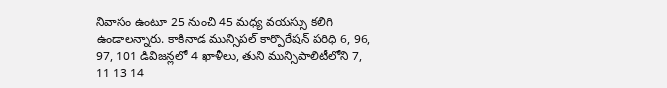నివాసం ఉంటూ 25 నుంచి 45 మధ్య వయస్సు కలిగి ఉండాలన్నారు. కాకినాడ మున్సిపల్‌ కార్పొరేషన్‌ పరిధి 6, 96, 97, 101 డివిజన్లలో 4 ఖాళీలు, తుని మున్సిపాలిటీలోని 7, 11 13 14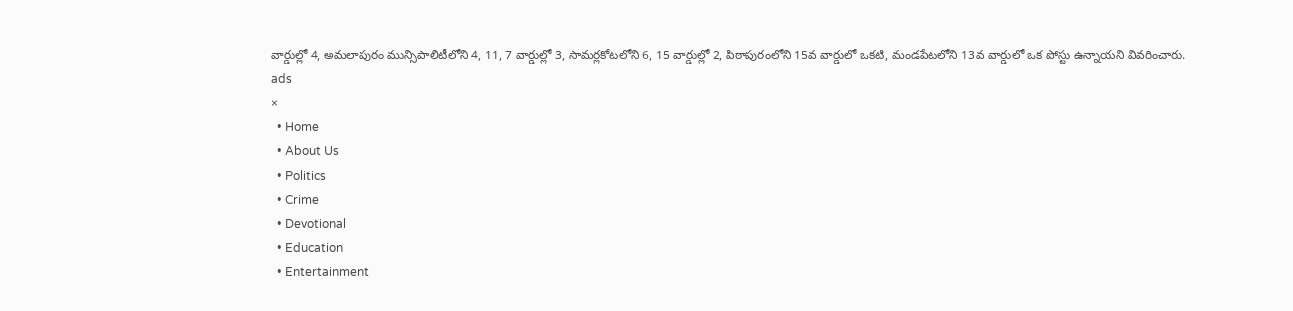వార్డుల్లో 4, అమలాపురం మున్సిపాలిటీలోని 4, 11, 7 వార్డుల్లో 3, సామర్లకోటలోని 6, 15 వార్డుల్లో 2, పిఠాపురంలోని 15వ వార్డులో ఒకటి, మండపేటలోని 13వ వార్డులో ఒక పోస్టు ఉన్నాయని వివరించారు.
ads
×
  • Home
  • About Us
  • Politics
  • Crime
  • Devotional
  • Education
  • Entertainment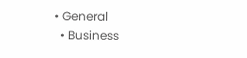• General
  • Business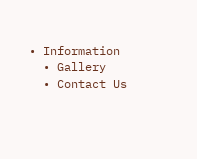• Information
  • Gallery
  • Contact Us